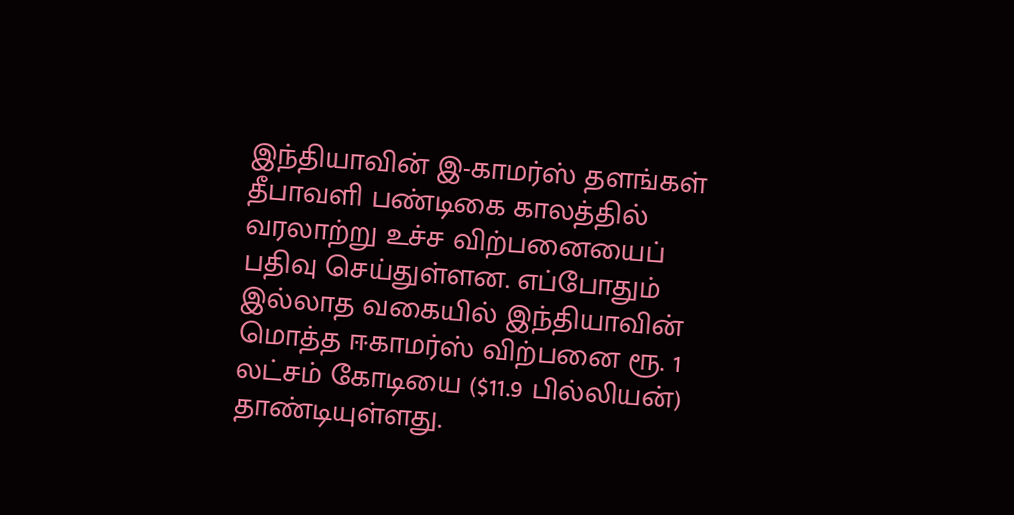இந்தியாவின் இ-காமர்ஸ் தளங்கள் தீபாவளி பண்டிகை காலத்தில் வரலாற்று உச்ச விற்பனையைப் பதிவு செய்துள்ளன. எப்போதும் இல்லாத வகையில் இந்தியாவின் மொத்த ஈகாமர்ஸ் விற்பனை ரூ. 1 லட்சம் கோடியை ($11.9 பில்லியன்) தாண்டியுள்ளது.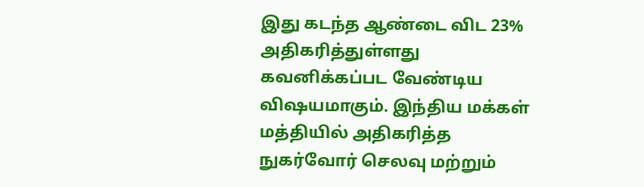இது கடந்த ஆண்டை விட 23% அதிகரித்துள்ளது கவனிக்கப்பட வேண்டிய விஷயமாகும். இந்திய மக்கள் மத்தியில் அதிகரித்த நுகர்வோர் செலவு மற்றும்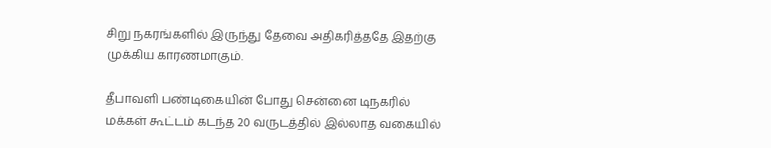சிறு நகரங்களில் இருந்து தேவை அதிகரித்ததே இதற்கு முக்கிய காரணமாகும்.

தீபாவளி பண்டிகையின் போது சென்னை டிநகரில் மக்கள் கூட்டம் கடந்த 20 வருடத்தில் இல்லாத வகையில்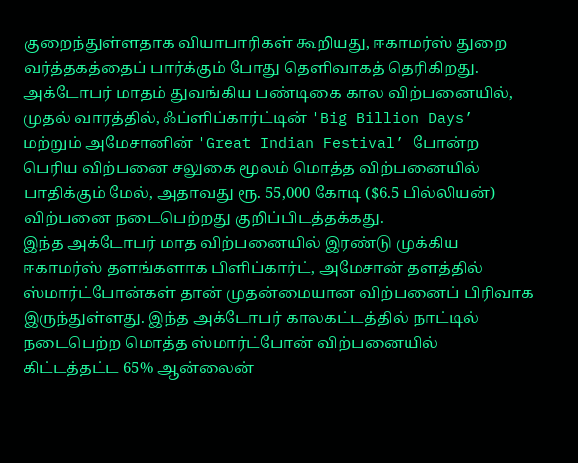குறைந்துள்ளதாக வியாபாரிகள் கூறியது, ஈகாமர்ஸ் துறை வர்த்தகத்தைப் பார்க்கும் போது தெளிவாகத் தெரிகிறது.
அக்டோபர் மாதம் துவங்கிய பண்டிகை கால விற்பனையில், முதல் வாரத்தில், ஃப்ளிப்கார்ட்டின் 'Big Billion Days’ மற்றும் அமேசானின் 'Great Indian Festival’ போன்ற பெரிய விற்பனை சலுகை மூலம் மொத்த விற்பனையில் பாதிக்கும் மேல், அதாவது ரூ. 55,000 கோடி ($6.5 பில்லியன்) விற்பனை நடைபெற்றது குறிப்பிடத்தக்கது.
இந்த அக்டோபர் மாத விற்பனையில் இரண்டு முக்கிய ஈகாமர்ஸ் தளங்களாக பிளிப்கார்ட், அமேசான் தளத்தில் ஸ்மார்ட்போன்கள் தான் முதன்மையான விற்பனைப் பிரிவாக இருந்துள்ளது. இந்த அக்டோபர் காலகட்டத்தில் நாட்டில் நடைபெற்ற மொத்த ஸ்மார்ட்போன் விற்பனையில் கிட்டத்தட்ட 65% ஆன்லைன்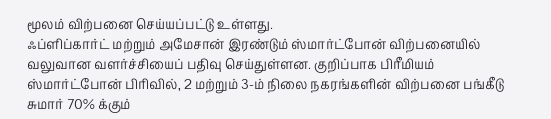மூலம் விற்பனை செய்யப்பட்டு உள்ளது.
ஃப்ளிப்கார்ட் மற்றும் அமேசான் இரண்டும் ஸ்மார்ட்போன் விற்பனையில் வலுவான வளர்ச்சியைப் பதிவு செய்துள்ளன. குறிப்பாக பிரீமியம் ஸ்மார்ட்போன் பிரிவில், 2 மற்றும் 3-ம் நிலை நகரங்களின் விற்பனை பங்கீடு சுமார் 70% க்கும்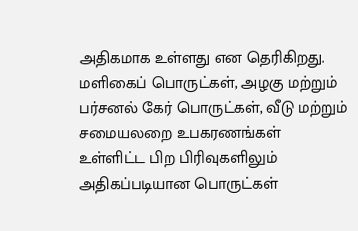அதிகமாக உள்ளது என தெரிகிறது.
மளிகைப் பொருட்கள், அழகு மற்றும் பர்சனல் கேர் பொருட்கள், வீடு மற்றும் சமையலறை உபகரணங்கள் உள்ளிட்ட பிற பிரிவுகளிலும் அதிகப்படியான பொருட்கள்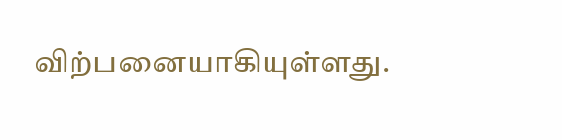விற்பனையாகியுள்ளது.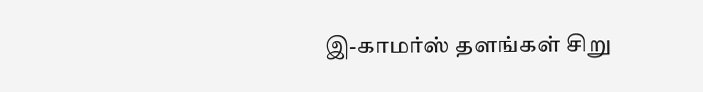இ-காமர்ஸ் தளங்கள் சிறு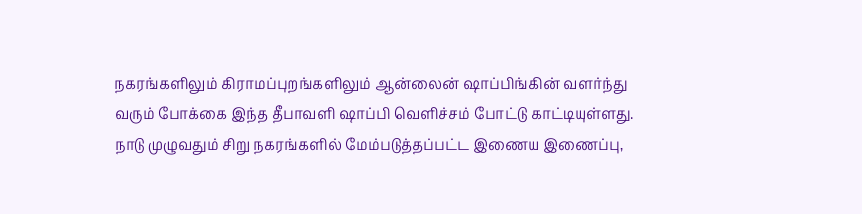நகரங்களிலும் கிராமப்புறங்களிலும் ஆன்லைன் ஷாப்பிங்கின் வளர்ந்து வரும் போக்கை இந்த தீபாவளி ஷாப்பி வெளிச்சம் போட்டு காட்டியுள்ளது.
நாடு முழுவதும் சிறு நகரங்களில் மேம்படுத்தப்பட்ட இணைய இணைப்பு,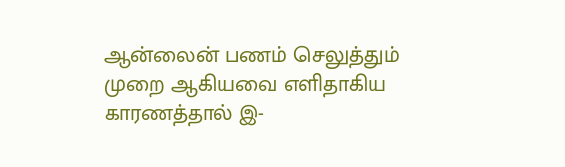ஆன்லைன் பணம் செலுத்தும் முறை ஆகியவை எளிதாகிய காரணத்தால் இ-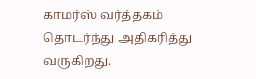காமர்ஸ் வர்த்தகம் தொடர்ந்து அதிகரித்து வருகிறது.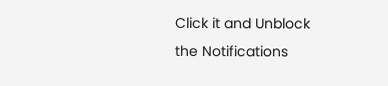Click it and Unblock the Notifications